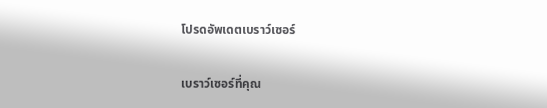โปรดอัพเดตเบราว์เซอร์

เบราว์เซอร์ที่คุณ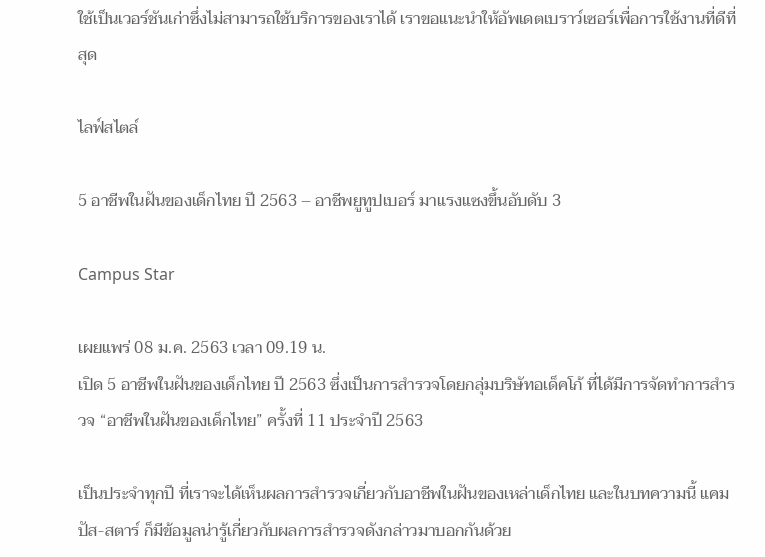ใช้เป็นเวอร์ชันเก่าซึ่งไม่สามารถใช้บริการของเราได้ เราขอแนะนำให้อัพเดตเบราว์เซอร์เพื่อการใช้งานที่ดีที่สุด

ไลฟ์สไตล์

5 อาชีพในฝันของเด็กไทย ปี 2563 – อาชีพยูทูปเบอร์ มาแรงแซงขึ้นอับดับ 3

Campus Star

เผยแพร่ 08 ม.ค. 2563 เวลา 09.19 น.
เปิด 5 อาชีพในฝันของเด็กไทย ปี 2563 ซึ่งเป็นการสำรวจโดยกลุ่มบริษัทอเด็คโก้ ที่ได้มีการจัดทำการสำรวจ “อาชีพในฝันของเด็กไทย” ครั้งที่ 11 ประจำปี 2563

เป็นประจำทุกปี ที่เราจะได้เห็นผลการสำรวจเกี่ยวกับอาชีพในฝันของเหล่าเด็กไทย และในบทความนี้ แคมปัส-สตาร์ ก็มีข้อมูลน่ารู้เกี่ยวกับผลการสำรวจดังกล่าวมาบอกกันด้วย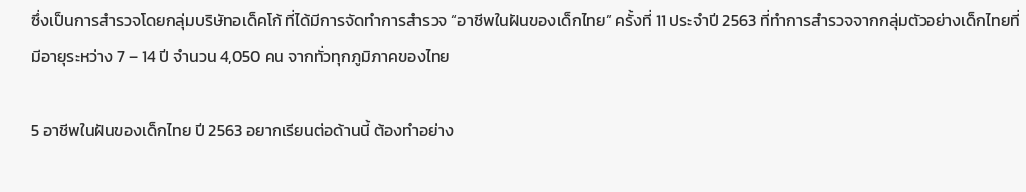ซึ่งเป็นการสำรวจโดยกลุ่มบริษัทอเด็คโก้ ที่ได้มีการจัดทำการสำรวจ “อาชีพในฝันของเด็กไทย” ครั้งที่ 11 ประจำปี 2563 ที่ทำการสำรวจจากกลุ่มตัวอย่างเด็กไทยที่มีอายุระหว่าง 7 – 14 ปี จำนวน 4,050 คน จากทั่วทุกภูมิภาคของไทย

5 อาชีพในฝันของเด็กไทย ปี 2563 อยากเรียนต่อด้านนี้ ต้องทำอย่าง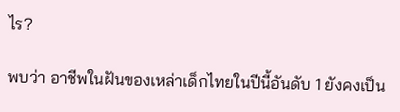ไร?

พบว่า อาชีพในฝันของเหล่าเด็กไทยในปีนี้อันดับ 1 ยังคงเป็น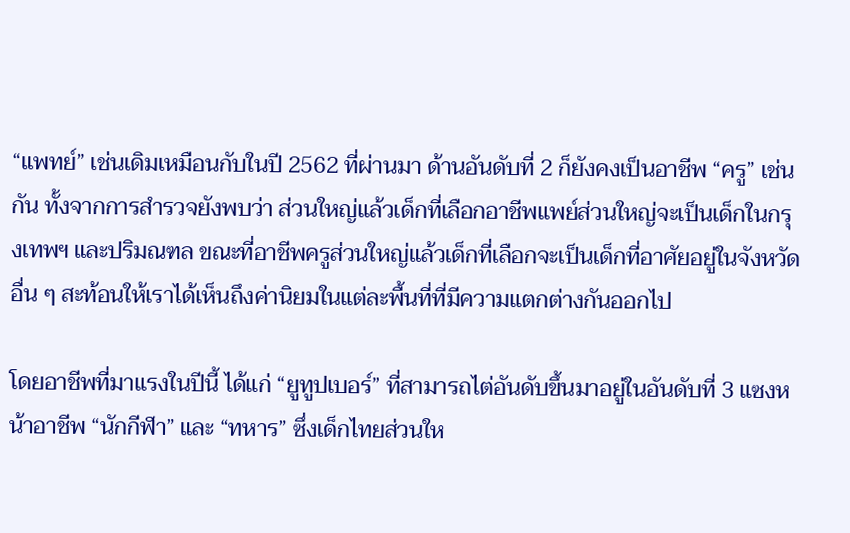“แพทย์” เช่นเดิมเหมือนกับในปี 2562 ที่ผ่านมา ด้านอันดับที่ 2 ก็ยังคงเป็นอาชีพ “ครู” เช่นกัน ทั้งจากการสำรวจยังพบว่า ส่วนใหญ่แล้วเด็กที่เลือกอาชีพแพย์ส่วนใหญ่จะเป็นเด็กในกรุงเทพฯ และปริมณฑล ขณะที่อาชีพครูส่วนใหญ่แล้วเด็กที่เลือกจะเป็นเด็กที่อาศัยอยู่ในจังหวัดอื่น ๆ สะท้อนให้เราได้เห็นถึงค่านิยมในแต่ละพื้นที่ที่มีความแตกต่างกันออกไป

โดยอาชีพที่มาแรงในปีนี้ ได้แก่ “ยูทูปเบอร์” ที่สามารถไต่อันดับขึ้นมาอยู่ในอันดับที่ 3 แซงหน้าอาชีพ “นักกีฬา” และ “ทหาร” ซึ่งเด็กไทยส่วนให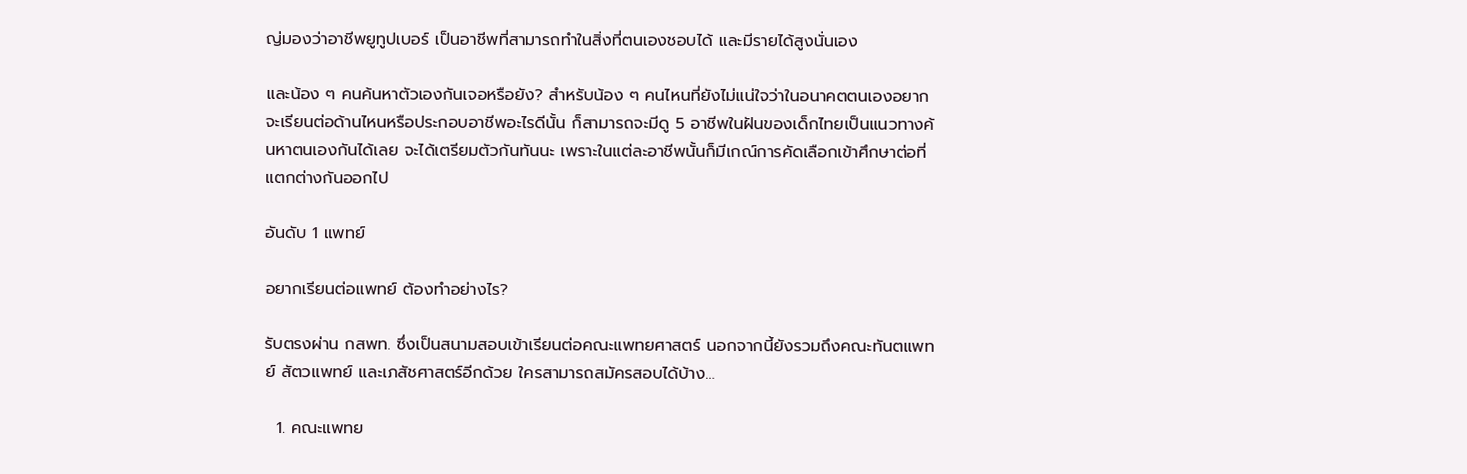ญ่มองว่าอาชีพยูทูปเบอร์ เป็นอาชีพที่สามารถทำในสิ่งที่ตนเองชอบได้ และมีรายได้สูงนั่นเอง

และน้อง ๆ คนค้นหาตัวเองกันเจอหรือยัง? สำหรับน้อง ๆ คนไหนที่ยังไม่แน่ใจว่าในอนาคตตนเองอยากจะเรียนต่อด้านไหนหรือประกอบอาชีพอะไรดีนั้น ก็สามารถจะมีดู 5 อาชีพในฝันของเด็กไทยเป็นแนวทางค้นหาตนเองกันได้เลย จะได้เตรียมตัวกันทันนะ เพราะในแต่ละอาชีพนั้นก็มีเกณ์การคัดเลือกเข้าศึกษาต่อที่แตกต่างกันออกไป

อันดับ 1 แพทย์

อยากเรียนต่อแพทย์ ต้องทำอย่างไร?

รับตรงผ่าน กสพท. ซึ่งเป็นสนามสอบเข้าเรียนต่อคณะแพทยศาสตร์ นอกจากนี้ยังรวมถึงคณะทันตแพทย์ สัตวแพทย์ และเภสัชศาสตร์อีกด้วย ใครสามารถสมัครสอบได้บ้าง…

  1. คณะแพทย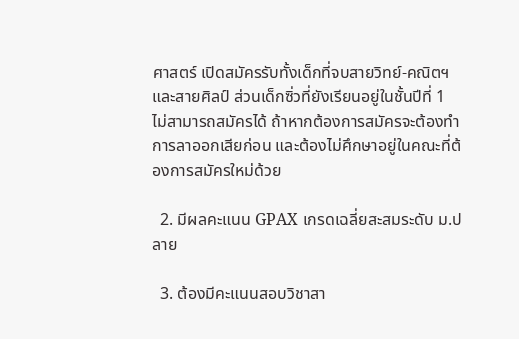ศาสตร์ เปิดสมัครรับทั้งเด็กที่จบสายวิทย์-คณิตฯ และสายศิลป์ ส่วนเด็กซิ่วที่ยังเรียนอยู่ในชั้นปีที่ 1 ไม่สามารถสมัครได้ ถ้าหากต้องการสมัครจะต้องทำการลาออกเสียก่อน และต้องไม่ศึกษาอยู่ในคณะที่ต้องการสมัครใหม่ด้วย

  2. มีผลคะแนน GPAX เกรดเฉลี่ยสะสมระดับ ม.ปลาย

  3. ต้องมีคะแนนสอบวิชาสา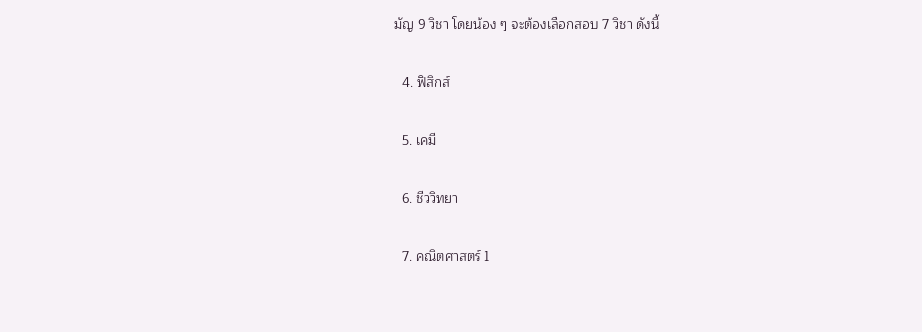มัญ 9 วิชา โดยน้อง ๆ จะต้องเลือกสอบ 7 วิชา ดังนี้

  4. ฟิสิกส์

  5. เคมี

  6. ชีววิทยา

  7. คณิตศาสตร์ 1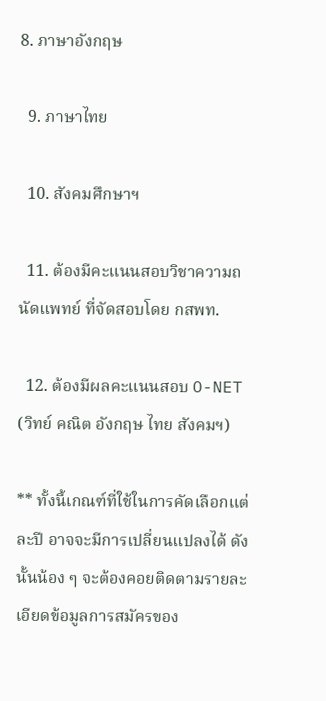8. ภาษาอังกฤษ

  9. ภาษาไทย

  10. สังคมศึกษาฯ

  11. ต้องมีคะแนนสอบวิชาความถนัดแพทย์ ที่จัดสอบโดย กสพท.

  12. ต้องมีผลคะแนนสอบ O-NET (วิทย์ คณิต อังกฤษ ไทย สังคมฯ)

** ทั้งนี้เกณฑ์ที่ใช้ในการคัดเลือกแต่ละปี อาจจะมีการเปลี่ยนแปลงได้ ดังนั้นน้อง ๆ จะต้องคอยติดตามรายละเอียดข้อมูลการสมัครของ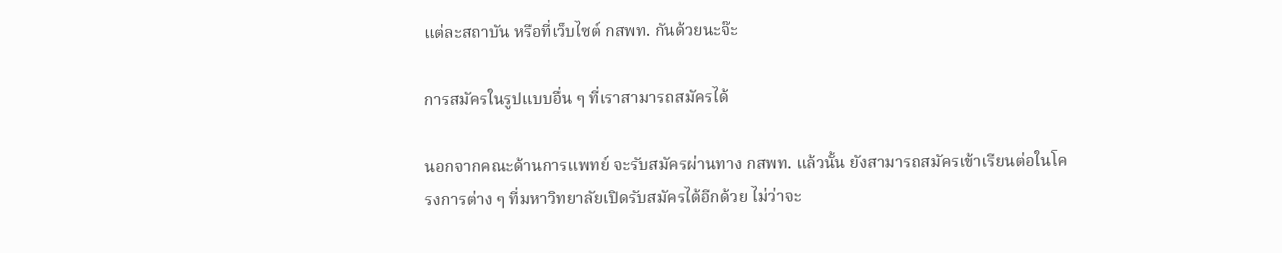แต่ละสถาบัน หรือที่เว็บไซต์ กสพท. กันด้วยนะจ๊ะ

การสมัครในรูปแบบอื่น ๆ ที่เราสามารถสมัครได้

นอกจากคณะด้านการแพทย์ จะรับสมัครผ่านทาง กสพท. แล้วนั้น ยังสามารถสมัครเข้าเรียนต่อในโครงการต่าง ๆ ที่มหาวิทยาลัยเปิดรับสมัครได้อีกด้วย ไม่ว่าจะ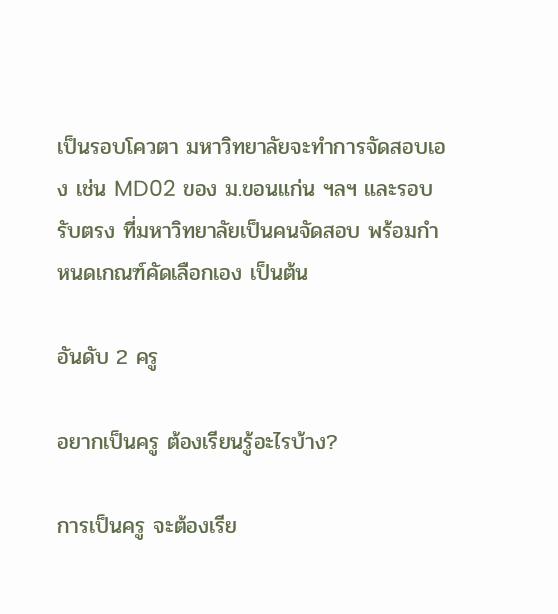เป็นรอบโควตา มหาวิทยาลัยจะทำการจัดสอบเอง เช่น MD02 ของ ม.ขอนแก่น ฯลฯ และรอบรับตรง ที่มหาวิทยาลัยเป็นคนจัดสอบ พร้อมกำหนดเกณฑ์คัดเลือกเอง เป็นต้น

อันดับ 2 ครู

อยากเป็นครู ต้องเรียนรู้อะไรบ้าง?

การเป็นครู จะต้องเรีย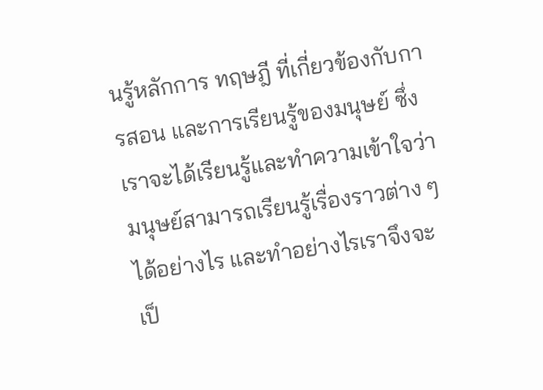นรู้หลักการ ทฤษฎี ที่เกี่ยวข้องกับการสอน และการเรียนรู้ของมนุษย์ ซึ่งเราจะได้เรียนรู้และทำความเข้าใจว่า มนุษย์สามารถเรียนรู้เรื่องราวต่าง ๆ ได้อย่างไร และทำอย่างไรเราจึงจะเป็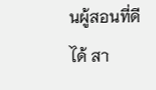นผู้สอนที่ดีได้ สา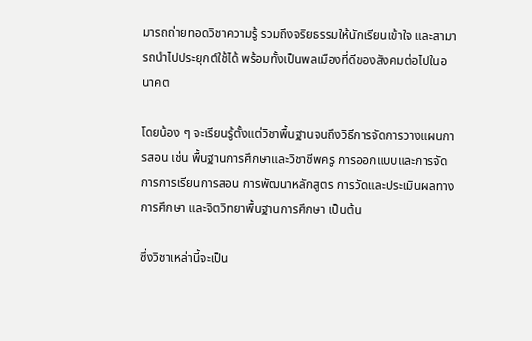มารถถ่ายทอดวิชาความรู้ รวมถึงจริยธรรมให้นักเรียนเข้าใจ และสามารถนำไปประยุกต์ใช้ได้ พร้อมทั้งเป็นพลเมืองที่ดีของสังคมต่อไปในอนาคต

โดยน้อง ๆ จะเรียนรู้ตั้งแต่วิชาพื้นฐานจนถึงวิธีการจัดการวางแผนการสอน เช่น พื้นฐานการศึกษาและวิชาชีพครู การออกแบบและการจัดการการเรียนการสอน การพัฒนาหลักสูตร การวัดและประเมินผลทางการศึกษา และจิตวิทยาพื้นฐานการศึกษา เป็นต้น

ซึ่งวิชาเหล่านี้จะเป็น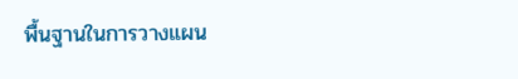พื้นฐานในการวางแผน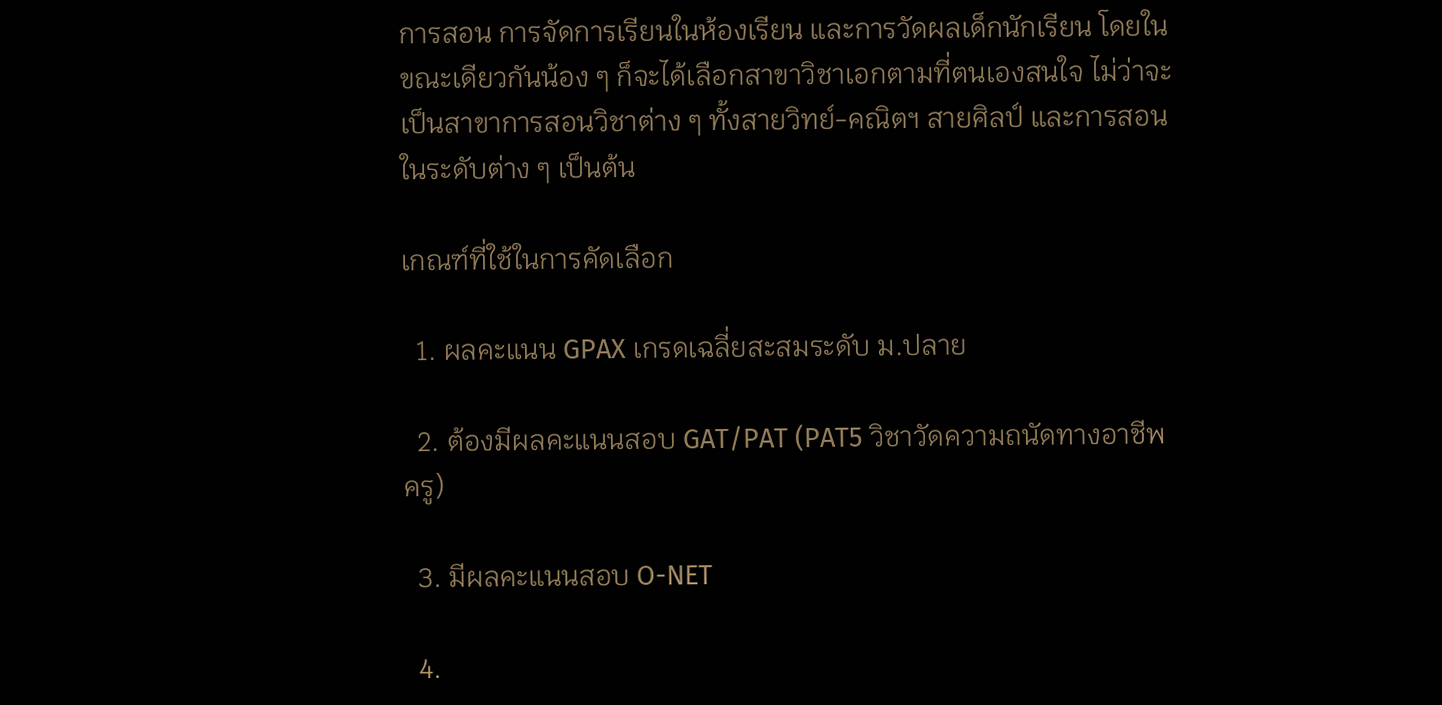การสอน การจัดการเรียนในห้องเรียน และการวัดผลเด็กนักเรียน โดยในขณะเดียวกันน้อง ๆ ก็จะได้เลือกสาขาวิชาเอกตามที่ตนเองสนใจ ไม่ว่าจะเป็นสาขาการสอนวิชาต่าง ๆ ทั้งสายวิทย์-คณิตฯ สายศิลป์ และการสอนในระดับต่าง ๆ เป็นต้น

เกณฑ์ที่ใช้ในการคัดเลือก

  1. ผลคะแนน GPAX เกรดเฉลี่ยสะสมระดับ ม.ปลาย

  2. ต้องมีผลคะแนนสอบ GAT/PAT (PAT5 วิชาวัดความถนัดทางอาชีพครู)

  3. มีผลคะแนนสอบ O-NET

  4.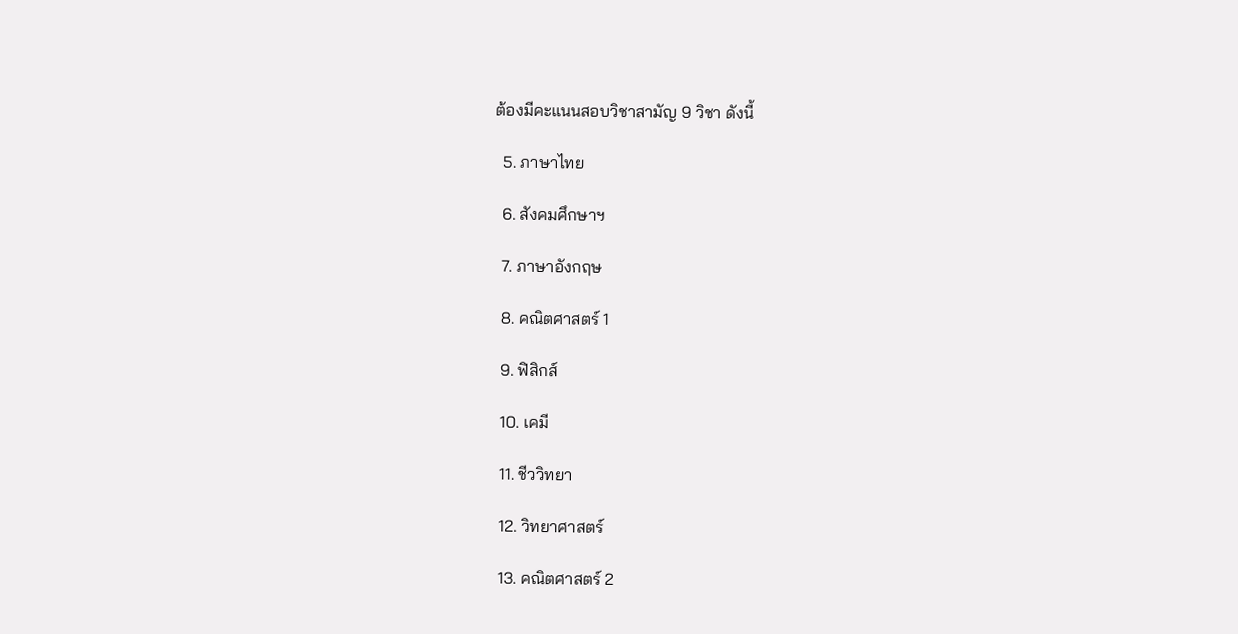ต้องมีคะแนนสอบวิชาสามัญ 9 วิชา ดังนี้

  5. ภาษาไทย

  6. สังคมศึกษาฯ

  7. ภาษาอังกฤษ

  8. คณิตศาสตร์ 1

  9. ฟิสิกส์

  10. เคมี

  11. ชีววิทยา

  12. วิทยาศาสตร์

  13. คณิตศาสตร์ 2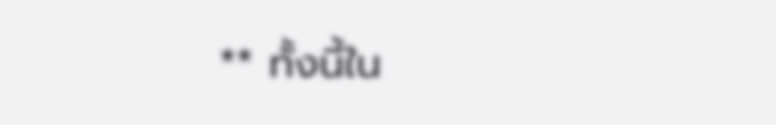** ทั้งนี้ใน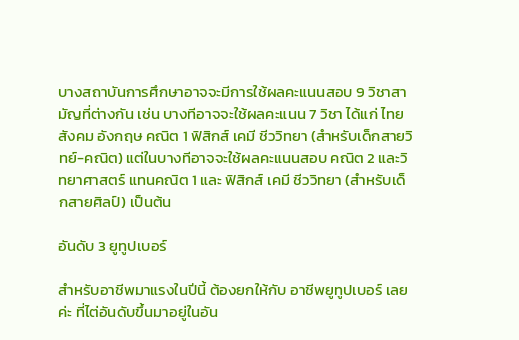บางสถาบันการศึกษาอาจจะมีการใช้ผลคะแนนสอบ 9 วิชาสามัญที่ต่างกัน เช่น บางทีอาจจะใช้ผลคะแนน 7 วิชา ได้แก่ ไทย สังคม อังกฤษ คณิต 1 ฟิสิกส์ เคมี ชีววิทยา (สำหรับเด็กสายวิทย์-คณิต) แต่ในบางทีอาจจะใช้ผลคะแนนสอบ คณิต 2 และวิทยาศาสตร์ แทนคณิต 1 และ ฟิสิกส์ เคมี ชีววิทยา (สำหรับเด็กสายศิลป์) เป็นต้น

อันดับ 3 ยูทูปเบอร์

สำหรับอาชีพมาแรงในปีนี้ ต้องยกให้กับ อาชีพยูทูปเบอร์ เลยค่ะ ที่ไต่อันดับขึ้นมาอยู่ในอัน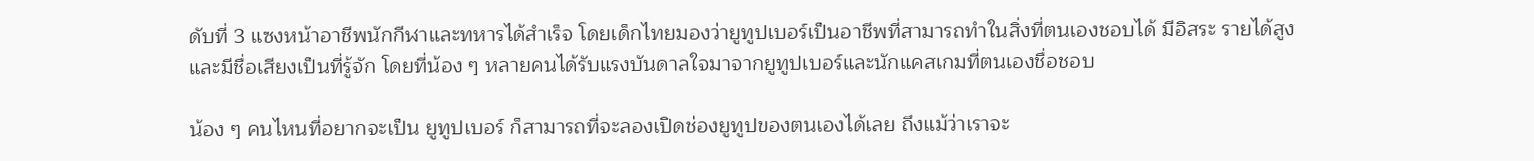ดับที่ 3 แซงหน้าอาชีพนักกีฬาและทหารได้สำเร็จ โดยเด็กไทยมองว่ายูทูปเบอร์เป็นอาชีพที่สามารถทำในสิ่งที่ตนเองชอบได้ มีอิสระ รายได้สูง และมีชื่อเสียงเป็นที่รู้จัก โดยที่น้อง ๆ หลายคนได้รับแรงบันดาลใจมาจากยูทูปเบอร์และนักแคสเกมที่ตนเองชื่อชอบ

น้อง ๆ คนไหนที่อยากจะเป็น ยูทูปเบอร์ ก็สามารถที่จะลองเปิดช่องยูทูปของตนเองได้เลย ถึงแม้ว่าเราจะ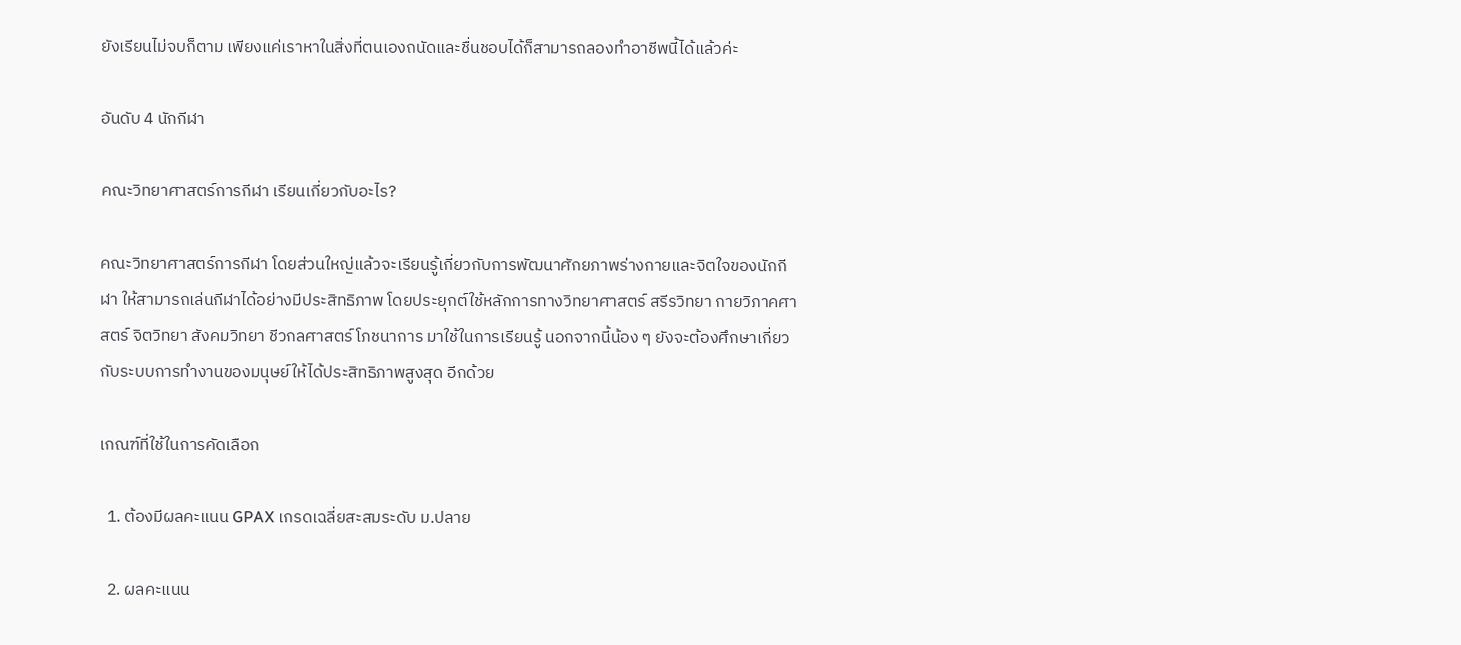ยังเรียนไม่จบก็ตาม เพียงแค่เราหาในสิ่งที่ตนเองถนัดและชื่นชอบได้ก็สามารถลองทำอาชีพนี้ได้แล้วค่ะ

อันดับ 4 นักกีฬา

คณะวิทยาศาสตร์การกีฬา เรียนเกี่ยวกับอะไร?

คณะวิทยาศาสตร์การกีฬา โดยส่วนใหญ่แล้วจะเรียนรู้เกี่ยวกับการพัฒนาศักยภาพร่างกายและจิตใจของนักกีฬา ให้สามารถเล่นกีฬาได้อย่างมีประสิทธิภาพ โดยประยุกต์ใช้หลักการทางวิทยาศาสตร์ สรีรวิทยา กายวิภาคศาสตร์ จิตวิทยา สังคมวิทยา ชีวกลศาสตร์ โภชนาการ มาใช้ในการเรียนรู้ นอกจากนี้น้อง ๆ ยังจะต้องศึกษาเกี่ยวกับระบบการทำงานของมนุษย์ให้ได้ประสิทธิภาพสูงสุด อีกด้วย

เกณฑ์ที่ใช้ในการคัดเลือก

  1. ต้องมีผลคะแนน GPAX เกรดเฉลี่ยสะสมระดับ ม.ปลาย

  2. ผลคะแนน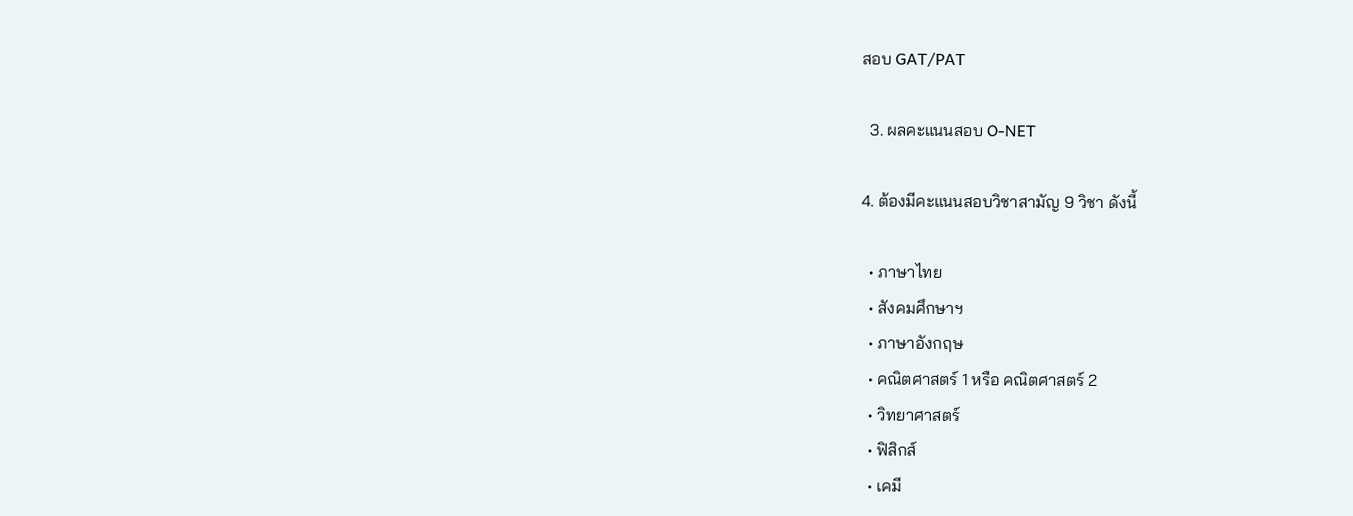สอบ GAT/PAT

  3. ผลคะแนนสอบ O-NET

4. ต้องมีคะแนนสอบวิชาสามัญ 9 วิชา ดังนี้

  • ภาษาไทย
  • สังคมศึกษาฯ
  • ภาษาอังกฤษ
  • คณิตศาสตร์ 1 หรือ คณิตศาสตร์ 2
  • วิทยาศาสตร์
  • ฟิสิกส์
  • เคมี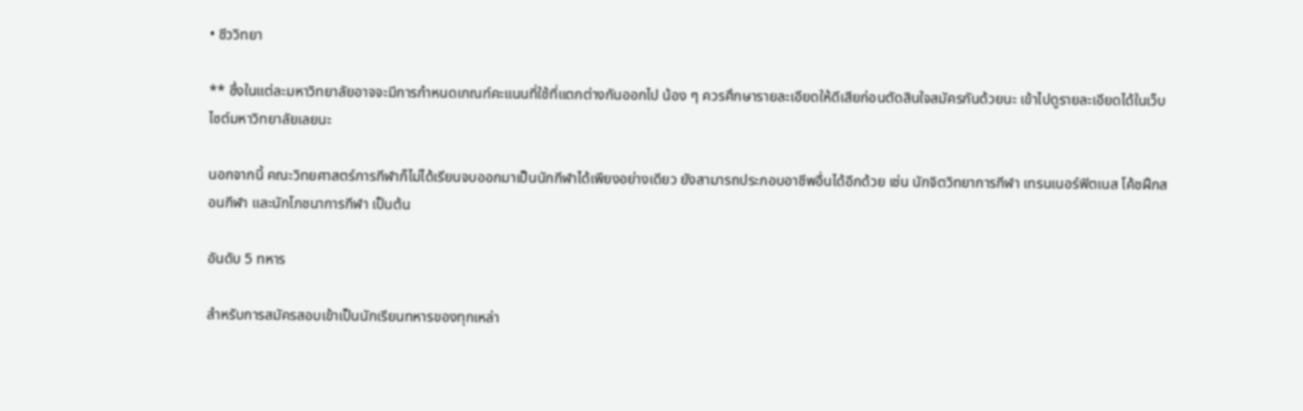• ชีววิทยา

** ซึ่งในแต่ละมหาวิทยาลัยอาจจะมีการกำหนดเกณฑ์คะแนนที่ใช้ที่แตกต่างกันออกไป น้อง ๆ ควรศึกษารายละเอียดให้ดีเสียก่อนตัดสินใจสมัครกันด้วยนะ เข้าไปดูรายละเอียดได้ในเว็บไซต์มหาวิทยาลัยเลยนะ

นอกจากนี้ คณะวิทยศาสตร์การกีฬาก็ไม่ได้เรียนจบออกมาเป็นนักกีฬาได้เพียงอย่างเดียว ยังสามารถประกอบอาชีพอื่นได้อีกด้วย เช่น นักจิตวิทยาการกีฬา เทรนเนอร์ฟิตเนส โค้ชฝึกสอนกีฬา และนักโภชนาการกีฬา เป็นต้น

อันดับ 5 ทหาร

สำหรับการสมัครสอบเข้าเป็นนักเรียนทหารของทุกเหล่า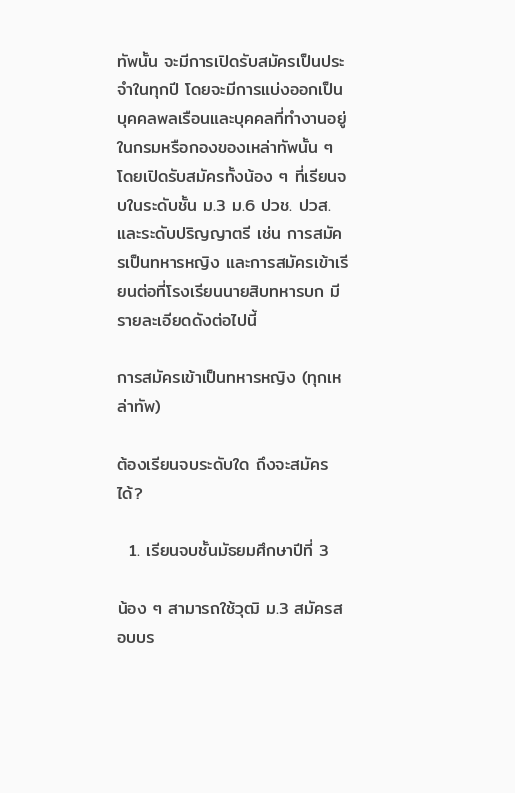ทัพนั้น จะมีการเปิดรับสมัครเป็นประจำในทุกปี โดยจะมีการแบ่งออกเป็นบุคคลพลเรือนและบุคคลที่ทำงานอยู่ในกรมหรือกองของเหล่าทัพนั้น ๆ โดยเปิดรับสมัครทั้งน้อง ๆ ที่เรียนจบในระดับชั้น ม.3 ม.6 ปวช. ปวส. และระดับปริญญาตรี เช่น การสมัครเป็นทหารหญิง และการสมัครเข้าเรียนต่อที่โรงเรียนนายสิบทหารบก มีรายละเอียดดังต่อไปนี้

การสมัครเข้าเป็นทหารหญิง (ทุกเหล่าทัพ)

ต้องเรียนจบระดับใด ถึงจะสมัครได้?

  1. เรียนจบชั้นมัธยมศึกษาปีที่ 3

น้อง ๆ สามารถใช้วุฒิ ม.3 สมัครสอบบร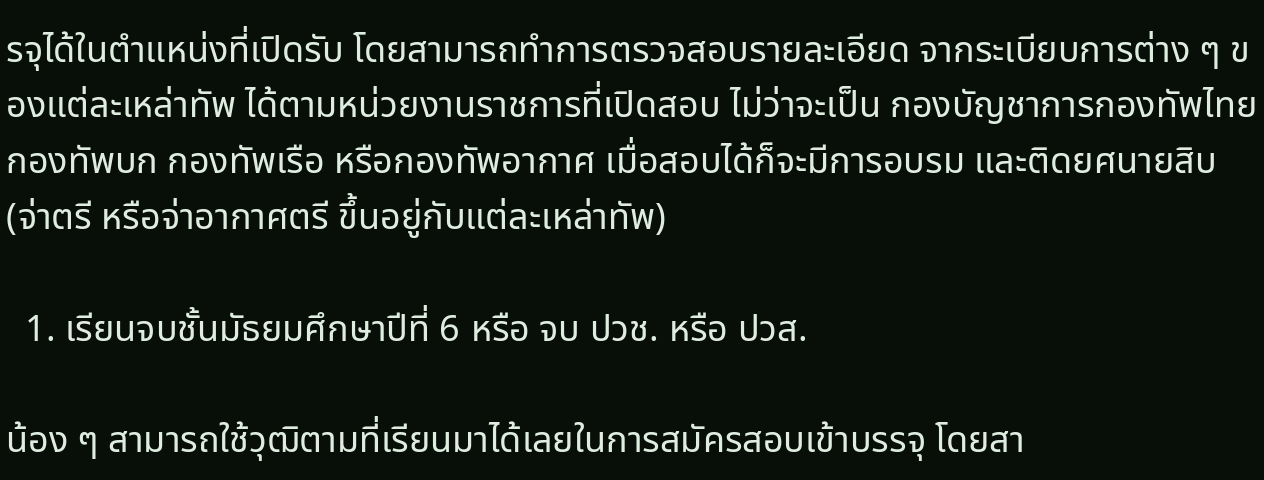รจุได้ในตำแหน่งที่เปิดรับ โดยสามารถทำการตรวจสอบรายละเอียด จากระเบียบการต่าง ๆ ของแต่ละเหล่าทัพ ได้ตามหน่วยงานราชการที่เปิดสอบ ไม่ว่าจะเป็น กองบัญชาการกองทัพไทย กองทัพบก กองทัพเรือ หรือกองทัพอากาศ เมื่อสอบได้ก็จะมีการอบรม และติดยศนายสิบ (จ่าตรี หรือจ่าอากาศตรี ขึ้นอยู่กับแต่ละเหล่าทัพ)

  1. เรียนจบชั้นมัธยมศึกษาปีที่ 6 หรือ จบ ปวช. หรือ ปวส.

น้อง ๆ สามารถใช้วุฒิตามที่เรียนมาได้เลยในการสมัครสอบเข้าบรรจุ โดยสา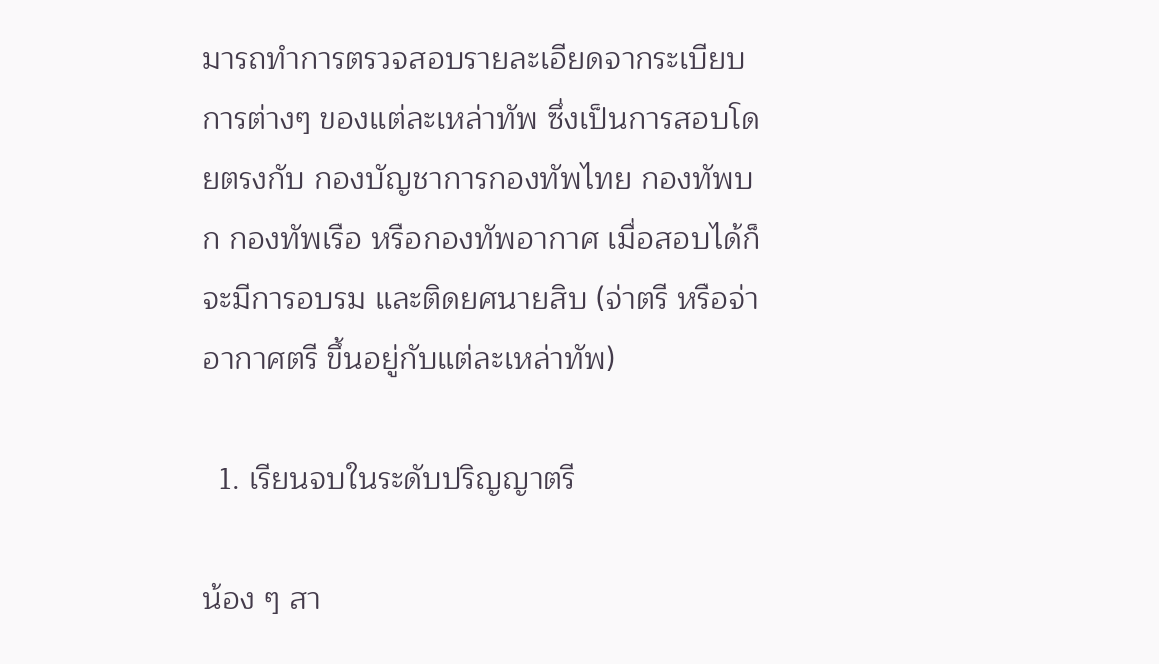มารถทำการตรวจสอบรายละเอียดจากระเบียบการต่างๆ ของแต่ละเหล่าทัพ ซึ่งเป็นการสอบโดยตรงกับ กองบัญชาการกองทัพไทย กองทัพบก กองทัพเรือ หรือกองทัพอากาศ เมื่อสอบได้ก็จะมีการอบรม และติดยศนายสิบ (จ่าตรี หรือจ่าอากาศตรี ขึ้นอยู่กับแต่ละเหล่าทัพ)

  1. เรียนจบในระดับปริญญาตรี

น้อง ๆ สา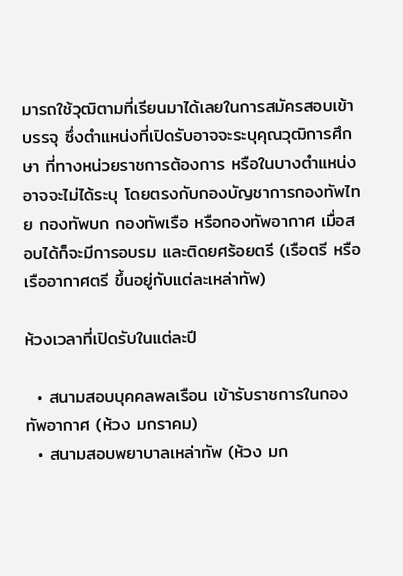มารถใช้วุฒิตามที่เรียนมาได้เลยในการสมัครสอบเข้าบรรจุ ซึ่งตำแหน่งที่เปิดรับอาจจะระบุคุณวุฒิการศึกษา ที่ทางหน่วยราชการต้องการ หรือในบางตำแหน่งอาจจะไม่ได้ระบุ โดยตรงกับกองบัญชาการกองทัพไทย กองทัพบก กองทัพเรือ หรือกองทัพอากาศ เมื่อสอบได้ก็จะมีการอบรม และติดยศร้อยตรี (เรือตรี หรือเรืออากาศตรี ขึ้นอยู่กับแต่ละเหล่าทัพ)

ห้วงเวลาที่เปิดรับในแต่ละปี

  • สนามสอบบุคคลพลเรือน เข้ารับราชการในกองทัพอากาศ (ห้วง มกราคม)
  • สนามสอบพยาบาลเหล่าทัพ (ห้วง มก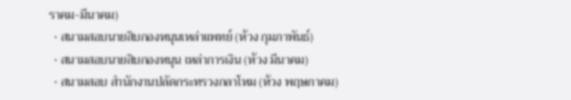ราคม-มีนาคม)
  • สนามสอบนายสิบกองหนุนเหล่าแพทย์ (ห้วง กุมภาพันธ์)
  • สนามสอบนายสิบกองหนุน เหล่าการเงิน (ห้วง มีนาคม)
  • สนามสอบ สำนักงานปลัดกระทรวงกลาโหม (ห้วง พฤษภาคม)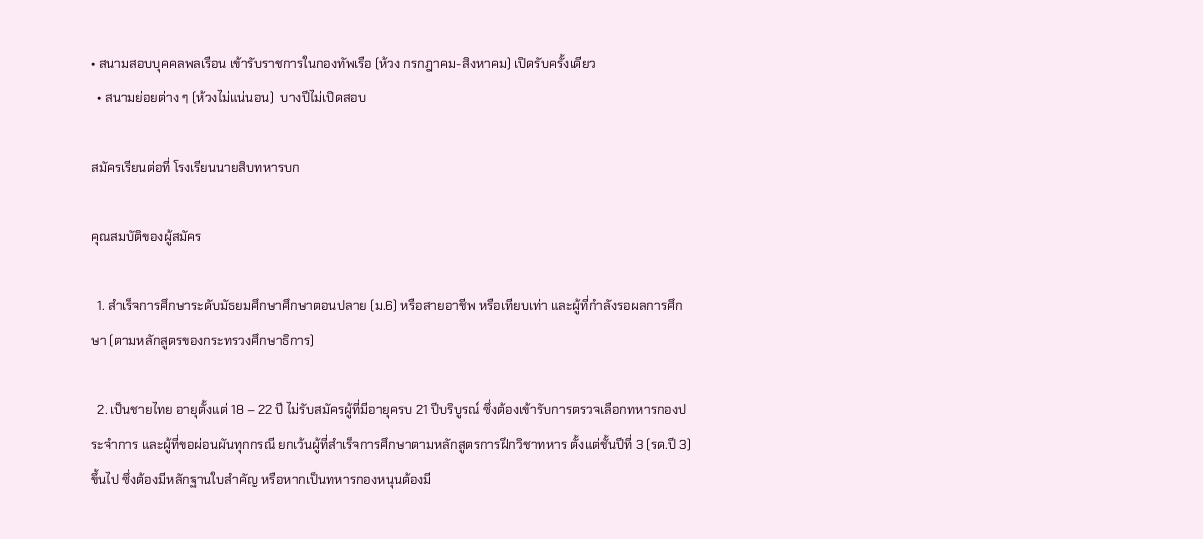• สนามสอบบุคคลพลเรือน เข้ารับราชการในกองทัพเรือ (ห้วง กรกฎาคม-สิงหาคม) เปิดรับครั้งเดียว
  • สนามย่อยต่าง ๆ (ห้วงไม่แน่นอน)  บางปีไม่เปิดสอบ

สมัครเรียนต่อที่ โรงเรียนนายสิบทหารบก

คุณสมบัติของผู้สมัคร

  1. สำเร็จการศึกษาระดับมัธยมศึกษาศึกษาตอนปลาย (ม.6) หรือสายอาชีพ หรือเทียบเท่า และผู้ที่กำลังรอผลการศึกษา (ตามหลักสูตรของกระทรวงศึกษาธิการ)

  2. เป็นชายไทย อายุตั้งแต่ 18 – 22 ปี ไม่รับสมัครผู้ที่มีอายุครบ 21 ปีบริบูรณ์ ซึ่งต้องเข้ารับการตรวจเลือกทหารกองประจำการ และผู้ที่ขอผ่อนผันทุกกรณี ยกเว้นผู้ที่สำเร็จการศึกษาตามหลักสูตรการฝึกวิชาทหาร ตั้งแต่ชั้นปีที่ 3 (รด.ปี 3) ขึ้นไป ซึ่งต้องมีหลักฐานใบสำคัญ หรือหากเป็นทหารกองหนุนต้องมี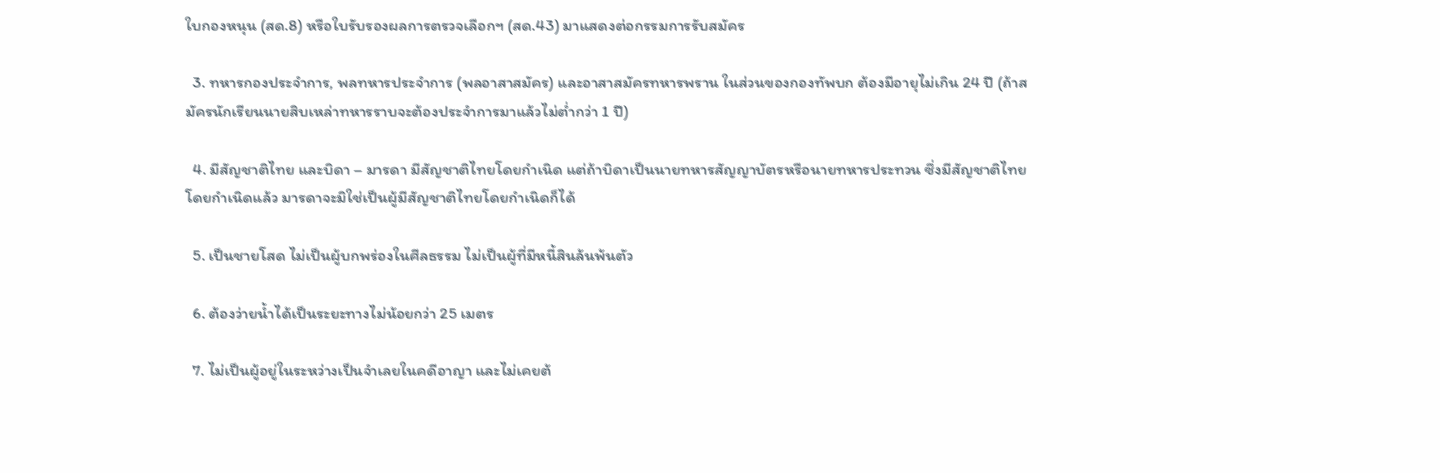ใบกองหนุน (สด.8) หรือใบรับรองผลการตรวจเลือกฯ (สด.43) มาแสดงต่อกรรมการรับสมัคร

  3. ทหารกองประจำการ, พลทหารประจำการ (พลอาสาสมัคร) และอาสาสมัครทหารพราน ในส่วนของกองทัพบก ต้องมีอายุไม่เกิน 24 ปี (ถ้าสมัครนักเรียนนายสิบเหล่าทหารราบจะต้องประจำการมาแล้วไม่ต่ำกว่า 1 ปี)

  4. มีสัญชาติไทย และบิดา – มารดา มีสัญชาติไทยโดยกำเนิด แต่ถ้าบิดาเป็นนายทหารสัญญาบัตรหรือนายทหารประทวน ซึ่งมีสัญชาติไทยโดยกำเนิดแล้ว มารดาจะมิใช่เป็นผู้มีสัญชาติไทยโดยกำเนิดก็ได้

  5. เป็นชายโสด ไม่เป็นผู้บกพร่องในศีลธรรม ไม่เป็นผู้ที่มีหนี้สินล้นพ้นตัว

  6. ต้องว่ายน้ำได้เป็นระยะทางไม่น้อยกว่า 25 เมตร

  7. ไม่เป็นผู้อยู่ในระหว่างเป็นจำเลยในคดีอาญา และไม่เคยต้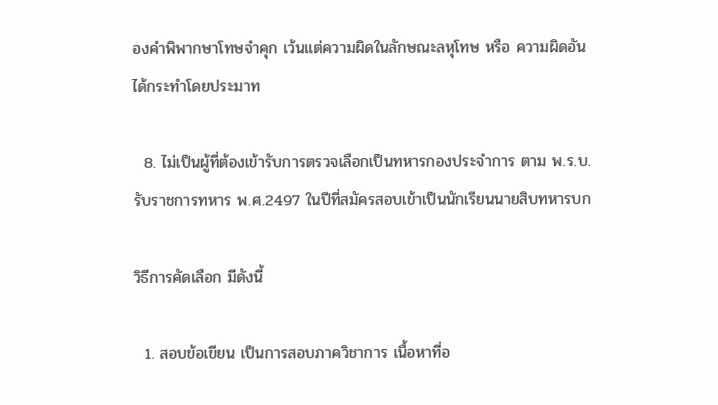องคำพิพากษาโทษจำคุก เว้นแต่ความผิดในลักษณะลหุโทษ หรือ ความผิดอันได้กระทำโดยประมาท

  8. ไม่เป็นผู้ที่ต้องเข้ารับการตรวจเลือกเป็นทหารกองประจำการ ตาม พ.ร.บ.รับราชการทหาร พ.ศ.2497 ในปีที่สมัครสอบเข้าเป็นนักเรียนนายสิบทหารบก

วิธีการคัดเลือก มีดังนี้

  1. สอบข้อเขียน เป็นการสอบภาควิชาการ เนื้อหาที่อ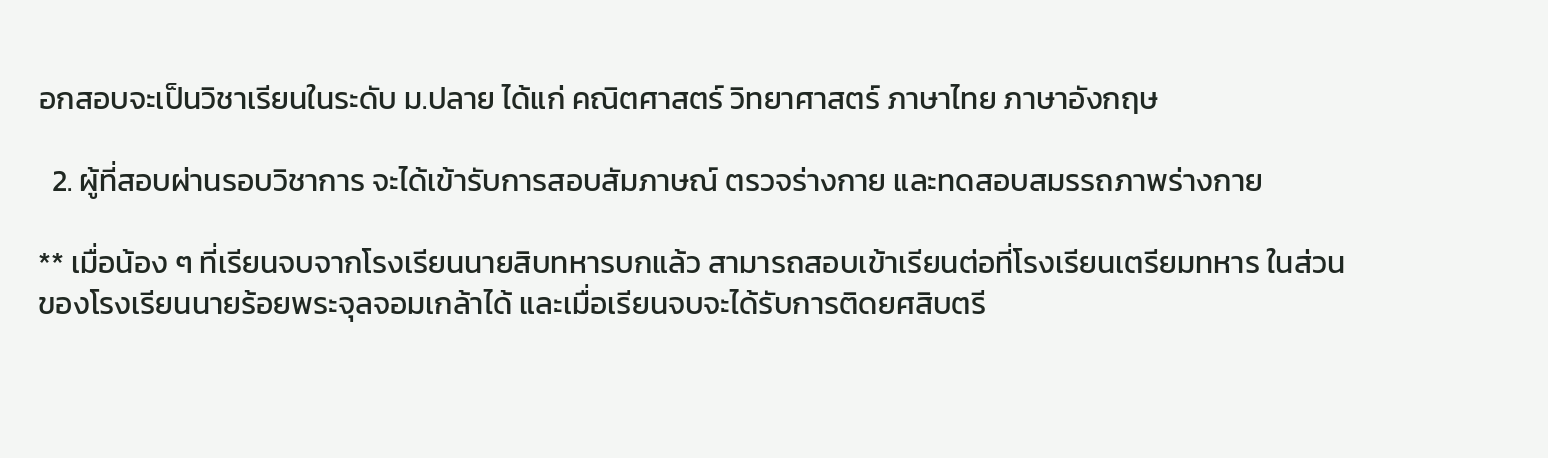อกสอบจะเป็นวิชาเรียนในระดับ ม.ปลาย ได้แก่ คณิตศาสตร์ วิทยาศาสตร์ ภาษาไทย ภาษาอังกฤษ

  2. ผู้ที่สอบผ่านรอบวิชาการ จะได้เข้ารับการสอบสัมภาษณ์ ตรวจร่างกาย และทดสอบสมรรถภาพร่างกาย

** เมื่อน้อง ๆ ที่เรียนจบจากโรงเรียนนายสิบทหารบกแล้ว สามารถสอบเข้าเรียนต่อที่โรงเรียนเตรียมทหาร ในส่วนของโรงเรียนนายร้อยพระจุลจอมเกล้าได้ และเมื่อเรียนจบจะได้รับการติดยศสิบตรี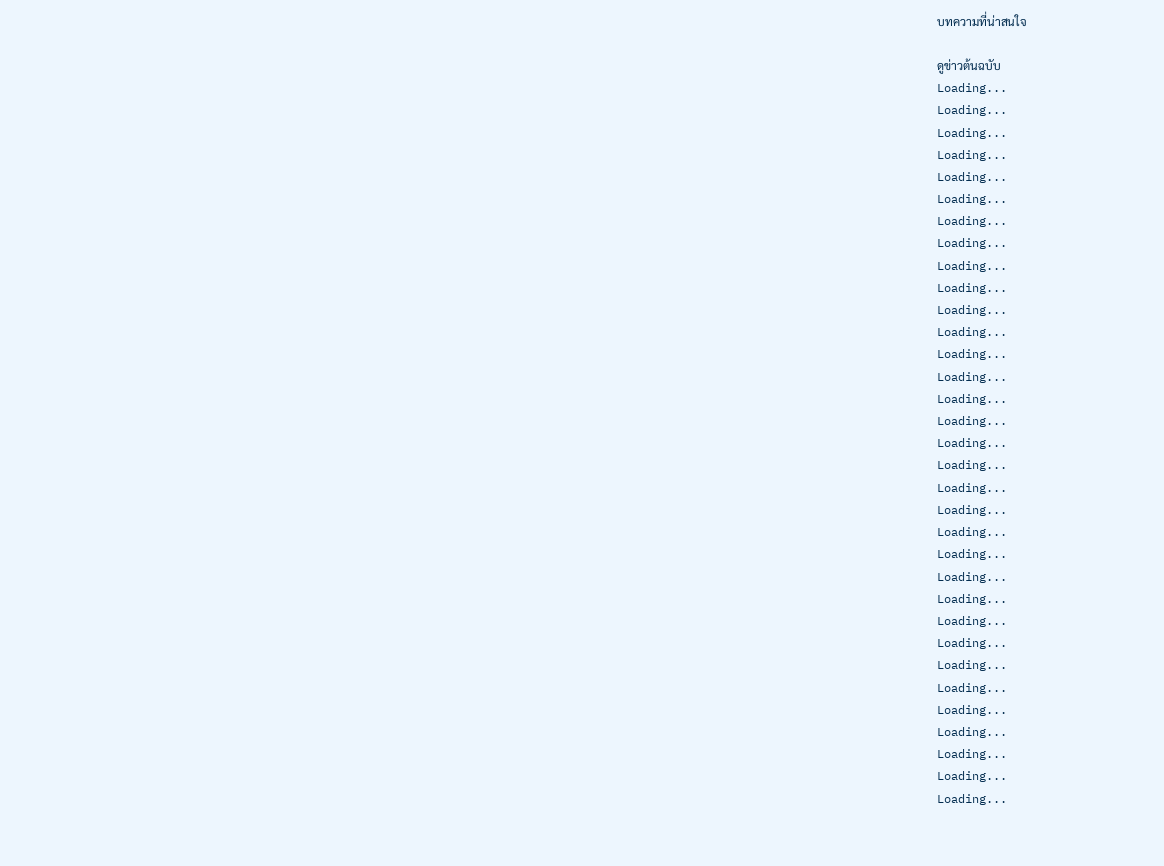บทความที่น่าสนใจ

ดูข่าวต้นฉบับ
Loading...
Loading...
Loading...
Loading...
Loading...
Loading...
Loading...
Loading...
Loading...
Loading...
Loading...
Loading...
Loading...
Loading...
Loading...
Loading...
Loading...
Loading...
Loading...
Loading...
Loading...
Loading...
Loading...
Loading...
Loading...
Loading...
Loading...
Loading...
Loading...
Loading...
Loading...
Loading...
Loading...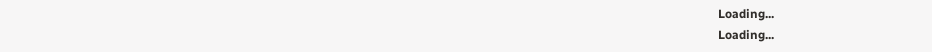Loading...
Loading...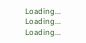Loading...
Loading...
Loading...